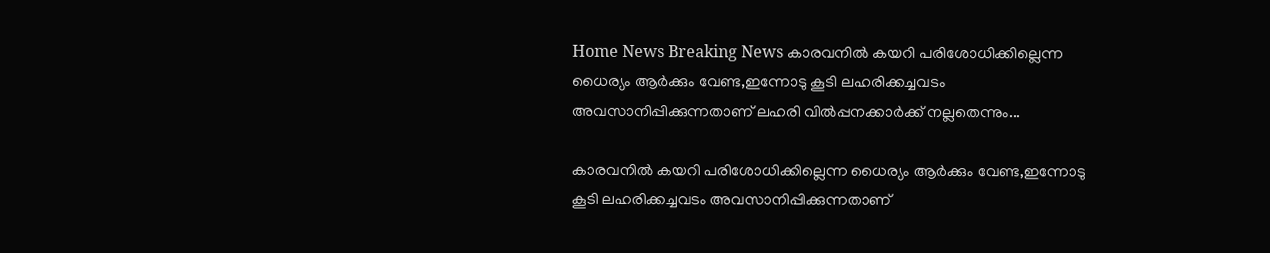Home News Breaking News കാരവനില്‍ കയറി പരിശോധിക്കില്ലെന്ന ധൈര്യം ആര്‍ക്കും വേണ്ട,ഇന്നോടു കൂടി ലഹരിക്കച്ചവടം അവസാനിപ്പിക്കുന്നതാണ് ലഹരി വില്‍പ്പനക്കാര്‍ക്ക് നല്ലതെന്നും...

കാരവനില്‍ കയറി പരിശോധിക്കില്ലെന്ന ധൈര്യം ആര്‍ക്കും വേണ്ട,ഇന്നോടു കൂടി ലഹരിക്കച്ചവടം അവസാനിപ്പിക്കുന്നതാണ്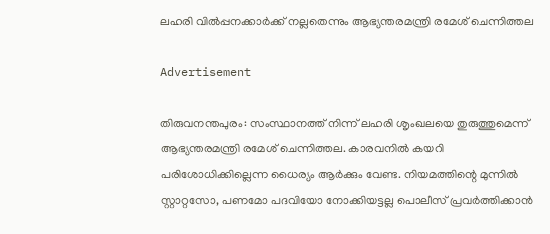ലഹരി വില്‍പ്പനക്കാര്‍ക്ക് നല്ലതെന്നും ആഭ്യന്തരമന്ത്രി രമേശ് ചെന്നിത്തല

Advertisement

തിരുവനന്തപുരം: സംസ്ഥാനത്ത് നിന്ന് ലഹരി ശൃംഖലയെ തുരുത്തുമെന്ന് ആഭ്യന്തരമന്ത്രി രമേശ് ചെന്നിത്തല. കാരവനില്‍ കയറി പരിശോധിക്കില്ലെന്ന ധൈര്യം ആര്‍ക്കും വേണ്ട. നിയമത്തിന്റെ മുന്നില്‍ സ്റ്റാറ്റസോ, പണമോ പദവിയോ നോക്കിയട്ടല്ല പൊലീസ് പ്രവര്‍ത്തിക്കാന്‍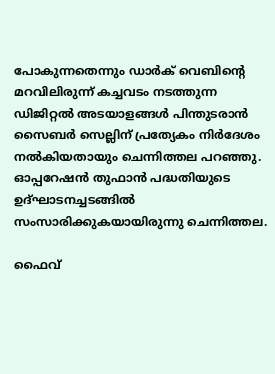പോകുന്നതെന്നും ഡാര്‍ക് വെബിന്റെ മറവിലിരുന്ന് കച്ചവടം നടത്തുന്ന ഡിജിറ്റല്‍ അടയാളങ്ങള്‍ പിന്തുടരാന്‍ സൈബര്‍ സെല്ലിന് പ്രത്യേകം നിര്‍ദേശം നല്‍കിയതായും ചെന്നിത്തല പറഞ്ഞു. ഓപ്പറേഷന്‍ തുഫാന്‍ പദ്ധതിയുടെ ഉദ്ഘാടനച്ചടങ്ങില്‍ സംസാരിക്കുകയായിരുന്നു ചെന്നിത്തല.

ഫൈവ്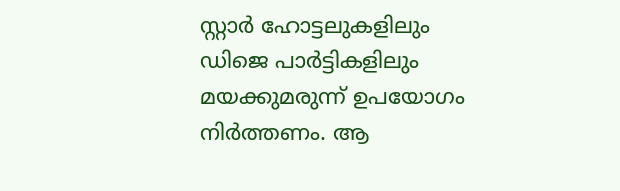സ്റ്റാര്‍ ഹോട്ടലുകളിലും ഡിജെ പാര്‍ട്ടികളിലും മയക്കുമരുന്ന് ഉപയോഗം നിര്‍ത്തണം. ആ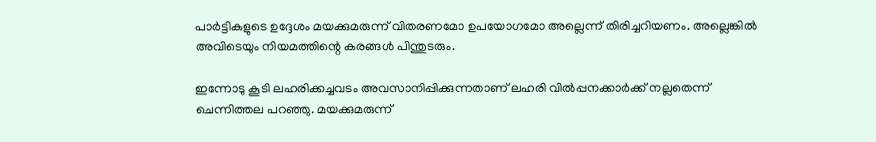പാര്‍ട്ടികളുടെ ഉദ്ദേശം മയക്കുമരുന്ന് വിതരണമോ ഉപയോഗമോ അല്ലെന്ന് തിരിച്ചറിയണം. അല്ലെങ്കില്‍ അവിടെയും നിയമത്തിന്റെ കരങ്ങള്‍ പിന്തുടരും.

ഇന്നോടു കൂടി ലഹരിക്കച്ചവടം അവസാനിപ്പിക്കുന്നതാണ് ലഹരി വില്‍പ്പനക്കാര്‍ക്ക് നല്ലതെന്ന് ചെന്നിത്തല പറഞ്ഞു. മയക്കുമരുന്ന്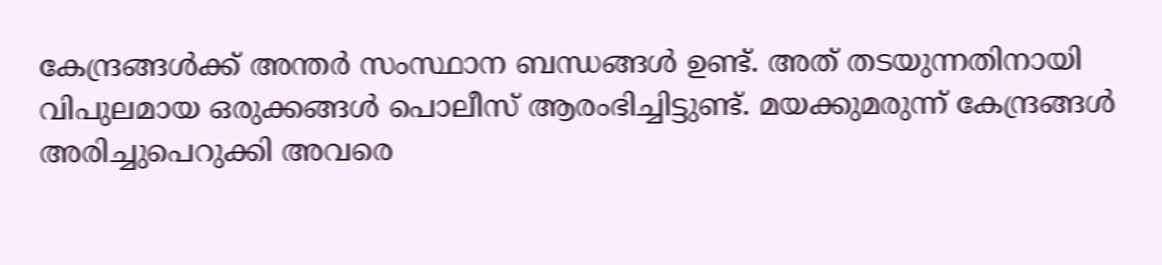കേന്ദ്രങ്ങള്‍ക്ക് അന്തര്‍ സംസ്ഥാന ബന്ധങ്ങള്‍ ഉണ്ട്. അത് തടയുന്നതിനായി വിപുലമായ ഒരുക്കങ്ങള്‍ പൊലീസ് ആരംഭിച്ചിട്ടുണ്ട്. മയക്കുമരുന്ന് കേന്ദ്രങ്ങള്‍ അരിച്ചുപെറുക്കി അവരെ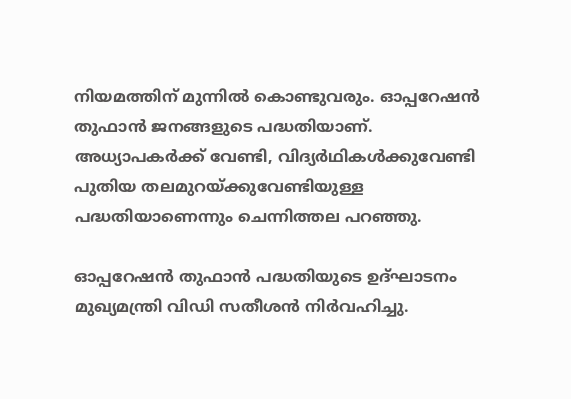നിയമത്തിന് മുന്നില്‍ കൊണ്ടുവരും. ഓപ്പറേഷന്‍ തുഫാന്‍ ജനങ്ങളുടെ പദ്ധതിയാണ്. അധ്യാപകര്‍ക്ക് വേണ്ടി, വിദ്യര്‍ഥികള്‍ക്കുവേണ്ടി പുതിയ തലമുറയ്ക്കുവേണ്ടിയുള്ള പദ്ധതിയാണെന്നും ചെന്നിത്തല പറഞ്ഞു.

ഓപ്പറേഷന്‍ തുഫാന്‍ പദ്ധതിയുടെ ഉദ്ഘാടനം മുഖ്യമന്ത്രി വിഡി സതീശന്‍ നിര്‍വഹിച്ചു.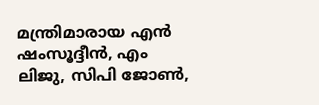മന്ത്രിമാരായ എന്‍ ഷംസൂദ്ദീന്‍, എം ലിജു, സിപി ജോണ്‍,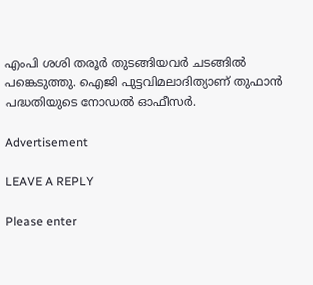എംപി ശശി തരൂര്‍ തുടങ്ങിയവര്‍ ചടങ്ങില്‍ പങ്കെടുത്തു. ഐജി പുട്ടവിമലാദിത്യാണ് തുഫാന്‍ പദ്ധതിയുടെ നോഡല്‍ ഓഫീസര്‍.

Advertisement

LEAVE A REPLY

Please enter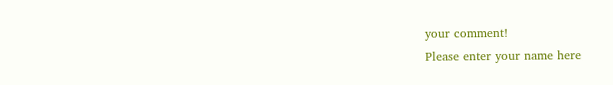your comment!
Please enter your name here